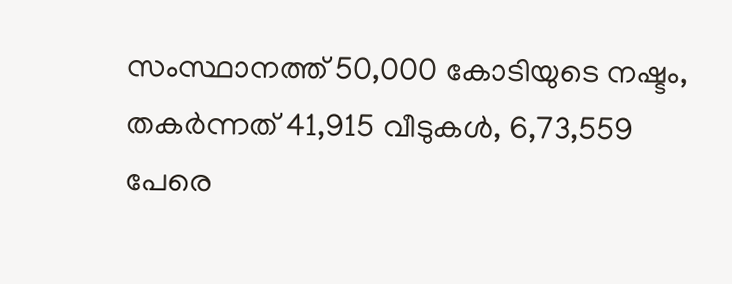സംസ്ഥാനത്ത് 50,000 കോടിയുടെ നഷ്ടം, തകർന്നത് 41,915 വീടുകൾ, 6,73,559 പേരെ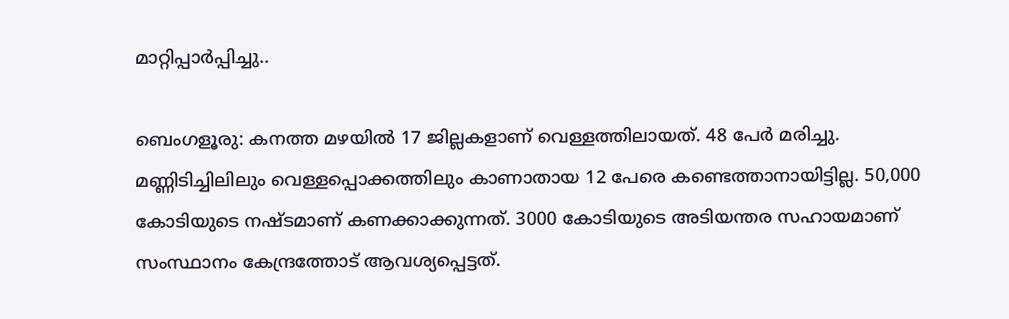മാറ്റിപ്പാർപ്പിച്ചു..

ബെംഗളൂരു: കനത്ത മഴയിൽ 17 ജില്ലകളാണ് വെള്ളത്തിലായത്. 48 പേർ മരിച്ചു. മണ്ണിടിച്ചിലിലും വെള്ളപ്പൊക്കത്തിലും കാണാതായ 12 പേരെ കണ്ടെത്താനായിട്ടില്ല. 50,000 കോടിയുടെ നഷ്ടമാണ് കണക്കാക്കുന്നത്. 3000 കോടിയുടെ അടിയന്തര സഹായമാണ് സംസ്ഥാനം കേന്ദ്രത്തോട് ആവശ്യപ്പെട്ടത്.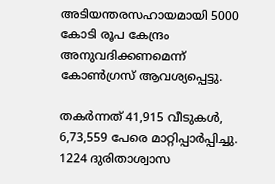അടിയന്തരസഹായമായി 5000 കോടി രൂപ കേന്ദ്രം അനുവദിക്കണമെന്ന് കോൺഗ്രസ് ആവശ്യപ്പെട്ടു.

തകർന്നത് 41,915 വീടുകൾ, 6,73,559 പേരെ മാറ്റിപ്പാർപ്പിച്ചു. 1224 ദുരിതാശ്വാസ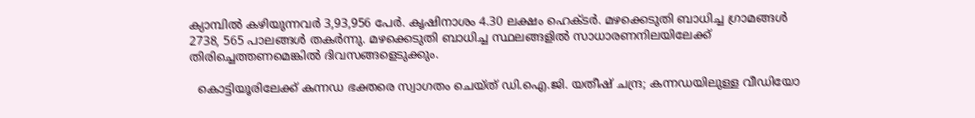ക്യാമ്പിൽ കഴിയുന്നവർ 3,93,956 പേർ. കൃഷിനാശം 4.30 ലക്ഷം ഹെക്ടർ. മഴക്കെടുതി ബാധിച്ച ഗ്രാമങ്ങൾ 2738, 565 പാലങ്ങൾ തകർന്നു. മഴക്കെടുതി ബാധിച്ച സ്ഥലങ്ങളിൽ സാധാരണനിലയിലേക്ക് തിരിച്ചെത്തണമെങ്കിൽ ദിവസങ്ങളെടുക്കും.

  കൊട്ടിയൂരിലേക്ക് കന്നഡ ഭക്തരെ സ്വാഗതം ചെയ്ത് ഡി.ഐ.ജി. യതീഷ് ചന്ദ്ര; കന്നഡയിലുള്ള വീഡിയോ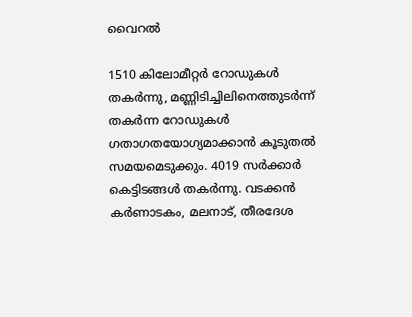വൈറൽ

1510 കിലോമീറ്റർ റോഡുകൾ തകർന്നു, മണ്ണിടിച്ചിലിനെത്തുടർന്ന് തകർന്ന റോഡുകൾ ഗതാഗതയോഗ്യമാക്കാൻ കൂടുതൽ സമയമെടുക്കും. 4019 സർക്കാർ കെട്ടിടങ്ങൾ തകർന്നു. വടക്കൻ കർണാടകം, മലനാട്, തീരദേശ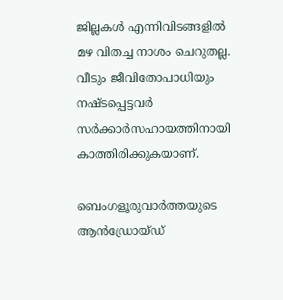ജില്ലകൾ എന്നിവിടങ്ങളിൽ മഴ വിതച്ച നാശം ചെറുതല്ല. വീടും ജീവിതോപാധിയും നഷ്ടപ്പെട്ടവർ സർക്കാർസഹായത്തിനായി കാത്തിരിക്കുകയാണ്.

ബെംഗളൂരുവാർത്തയുടെ ആൻഡ്രോയ്ഡ്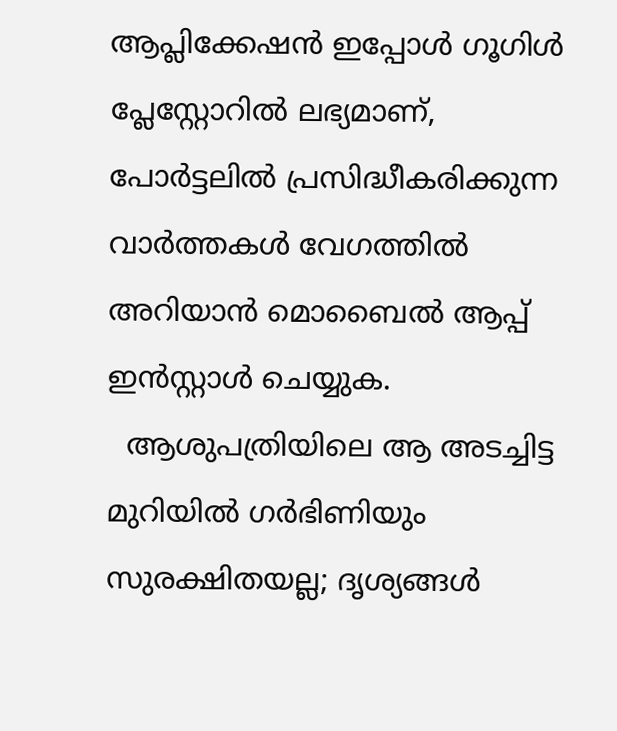ആപ്ലിക്കേഷൻ ഇപ്പോൾ ഗൂഗിൾ പ്ലേസ്റ്റോറിൽ ലഭ്യമാണ്, പോർട്ടലിൽ പ്രസിദ്ധീകരിക്കുന്ന വാർത്തകൾ വേഗത്തിൽ അറിയാൻ മൊബൈൽ ആപ്പ് ഇൻസ്റ്റാൾ ചെയ്യുക.
  ആശുപത്രിയിലെ ആ അടച്ചിട്ട മുറിയിൽ ഗർഭിണിയും സുരക്ഷിതയല്ല; ദൃശ്യങ്ങൾ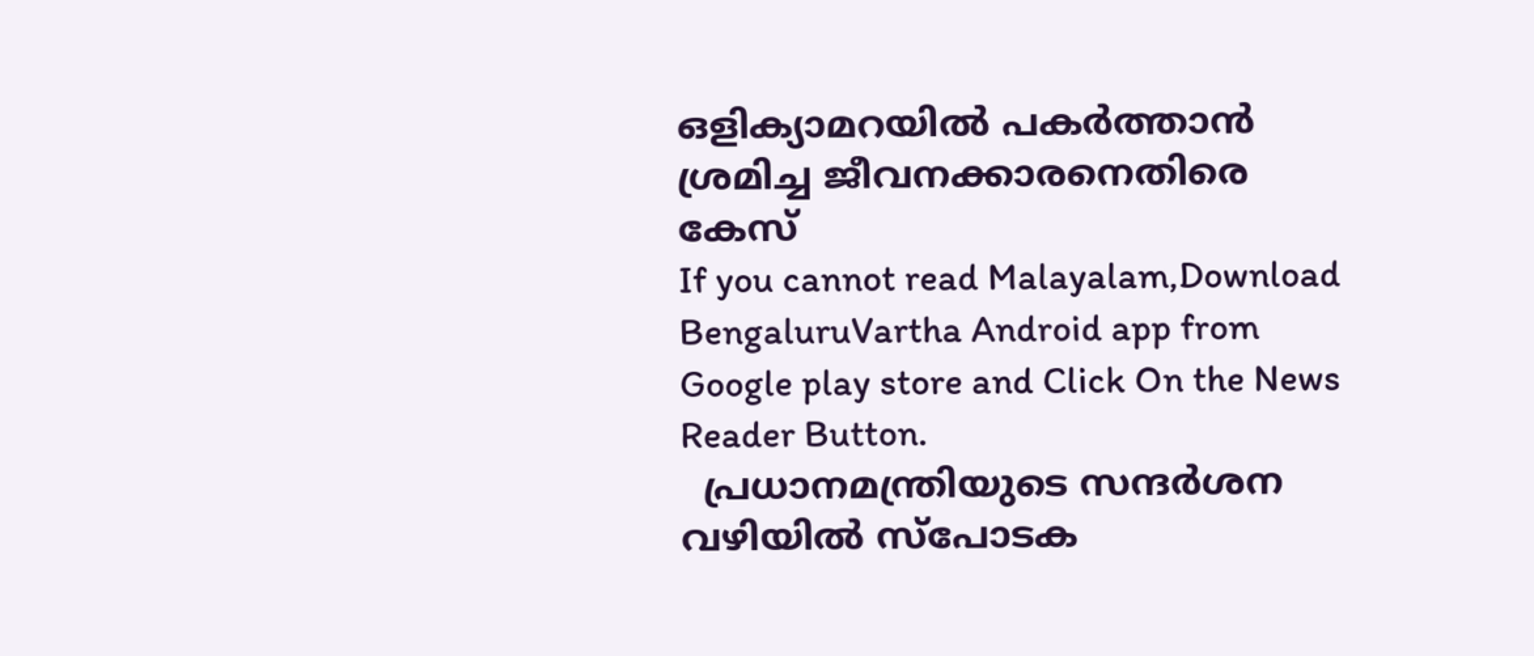ഒളിക്യാമറയിൽ പകർത്താൻ ശ്രമിച്ച ജീവനക്കാരനെതിരെ കേസ്
If you cannot read Malayalam,Download BengaluruVartha Android app from Google play store and Click On the News Reader Button.
  പ്രധാനമന്ത്രിയുടെ സന്ദർശന വഴിയിൽ സ്പോടക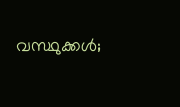വസ്ഥുക്കൾ;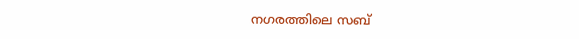നഗരത്തിലെ സബ്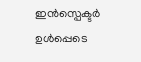ഇൻസ്പെക്ടർ ഉൾപ്പെടെ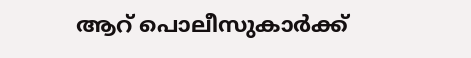ആറ് പൊലീസുകാർക്ക്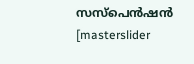സസ്‌പെൻഷൻ
[masterslider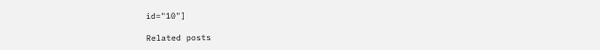id="10"]

Related posts